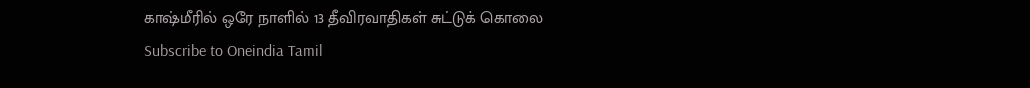காஷ்மீரில் ஒரே நாளில் 13 தீவிரவாதிகள் சுட்டுக் கொலை
Subscribe to Oneindia Tamil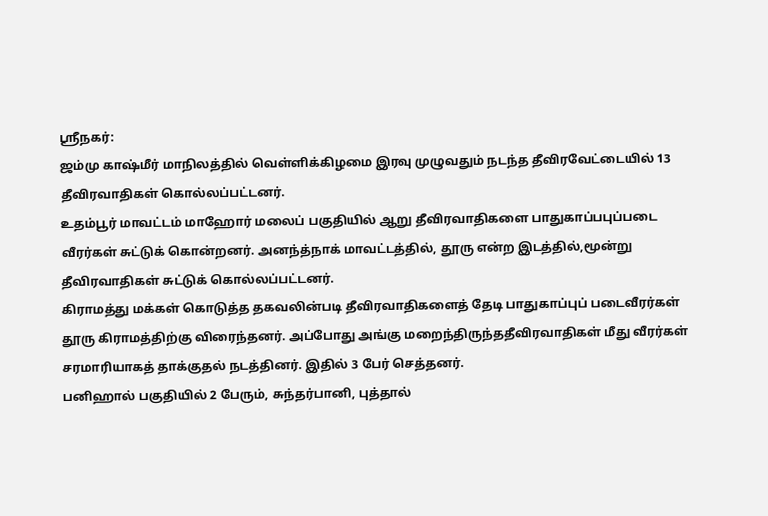ஸ்ரீநகர்:
ஜம்மு காஷ்மீர் மாநிலத்தில் வெள்ளிக்கிழமை இரவு முழுவதும் நடந்த தீவிரவேட்டையில் 13 தீவிரவாதிகள் கொல்லப்பட்டனர்.
உதம்பூர் மாவட்டம் மாஹோர் மலைப் பகுதியில் ஆறு தீவிரவாதிகளை பாதுகாப்பபுப்படை வீரர்கள் சுட்டுக் கொன்றனர். அனந்த்நாக் மாவட்டத்தில், தூரு என்ற இடத்தில்,மூன்று தீவிரவாதிகள் சுட்டுக் கொல்லப்பட்டனர்.
கிராமத்து மக்கள் கொடுத்த தகவலின்படி தீவிரவாதிகளைத் தேடி பாதுகாப்புப் படைவீரர்கள் தூரு கிராமத்திற்கு விரைந்தனர். அப்போது அங்கு மறைந்திருந்ததீவிரவாதிகள் மீது வீரர்கள் சரமாரியாகத் தாக்குதல் நடத்தினர். இதில் 3 பேர் செத்தனர்.
பனிஹால் பகுதியில் 2 பேரும், சுந்தர்பானி, புத்தால்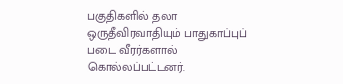பகுதிகளில் தலா ஒருதீவிரவாதியும் பாதுகாப்புப் படை வீரர்களால் கொல்லப்பட்டனர்.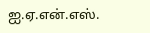ஐ.ஏ.என்.எஸ்.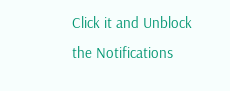Click it and Unblock the Notifications